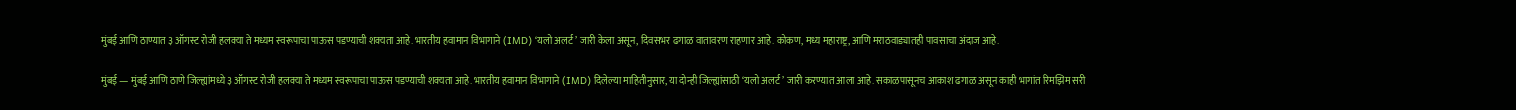मुंबई आणि ठाण्यात ३ ऑगस्ट रोजी हलक्या ते मध्यम स्वरूपाचा पाऊस पडण्याची शक्यता आहे. भारतीय हवामान विभागाने (IMD) ‘यलो अलर्ट’ जारी केला असून, दिवसभर ढगाळ वातावरण राहणार आहे. कोकण, मध्य महाराष्ट्र, आणि मराठवाड्यातही पावसाचा अंदाज आहे.

मुंबई — मुंबई आणि ठाणे जिल्ह्यांमध्ये ३ ऑगस्ट रोजी हलक्या ते मध्यम स्वरूपाचा पाऊस पडण्याची शक्यता आहे. भारतीय हवामान विभागाने (IMD) दिलेल्या माहितीनुसार, या दोन्ही जिल्ह्यांसाठी ‘यलो अलर्ट’ जारी करण्यात आला आहे. सकाळपासूनच आकाश ढगाळ असून काही भागांत रिमझिम सरी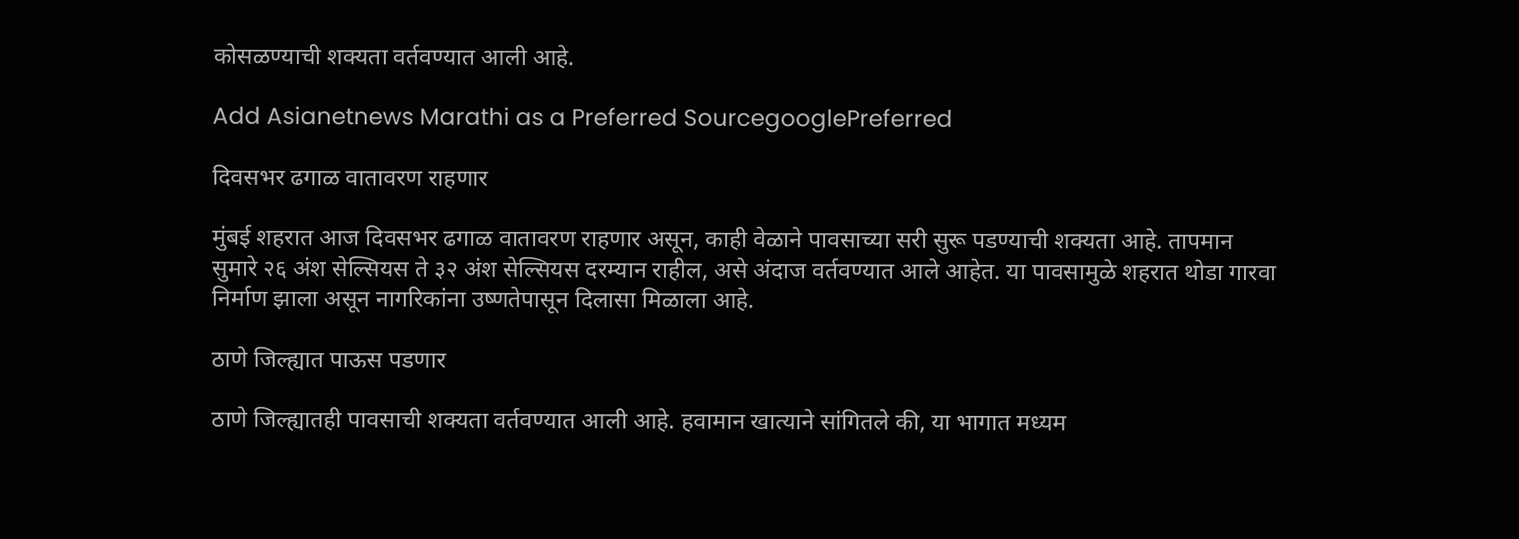कोसळण्याची शक्यता वर्तवण्यात आली आहे.

Add Asianetnews Marathi as a Preferred SourcegooglePreferred

दिवसभर ढगाळ वातावरण राहणार

मुंबई शहरात आज दिवसभर ढगाळ वातावरण राहणार असून, काही वेळाने पावसाच्या सरी सुरू पडण्याची शक्यता आहे. तापमान सुमारे २६ अंश सेल्सियस ते ३२ अंश सेल्सियस दरम्यान राहील, असे अंदाज वर्तवण्यात आले आहेत. या पावसामुळे शहरात थोडा गारवा निर्माण झाला असून नागरिकांना उष्णतेपासून दिलासा मिळाला आहे.

ठाणे जिल्ह्यात पाऊस पडणार

ठाणे जिल्ह्यातही पावसाची शक्यता वर्तवण्यात आली आहे. हवामान खात्याने सांगितले की, या भागात मध्यम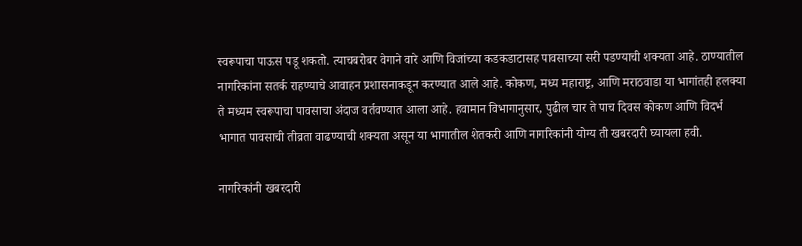स्वरूपाचा पाऊस पडू शकतो. त्याचबरोबर वेगाने वारे आणि विजांच्या कडकडाटासह पावसाच्या सरी पडण्याची शक्यता आहे. ठाण्यातील नागरिकांना सतर्क राहण्याचे आवाहन प्रशासनाकडून करण्यात आले आहे. कोकण, मध्य महाराष्ट्र, आणि मराठवाडा या भागांतही हलक्या ते मध्यम स्वरूपाचा पावसाचा अंदाज वर्तवण्यात आला आहे. हवामान विभागानुसार, पुढील चार ते पाच दिवस कोकण आणि विदर्भ भागात पावसाची तीव्रता वाढण्याची शक्यता असून या भागातील शेतकरी आणि नागरिकांनी योग्य ती खबरदारी घ्यायला हवी.

नागरिकांनी खबरदारी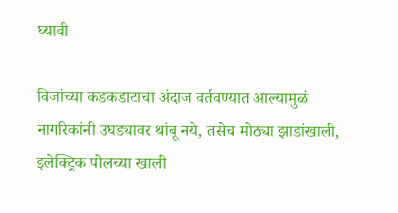घ्यावी

विजांच्या कडकडाटाचा अंदाज वर्तवण्यात आल्यामुळं नागरिकांनी उघड्यावर थांबू नये, तसेच मोठ्या झाडांखाली, इलेक्ट्रिक पोलच्या खाली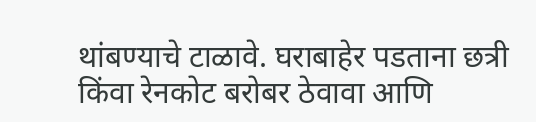थांबण्याचे टाळावे. घराबाहेर पडताना छत्री किंवा रेनकोट बरोबर ठेवावा आणि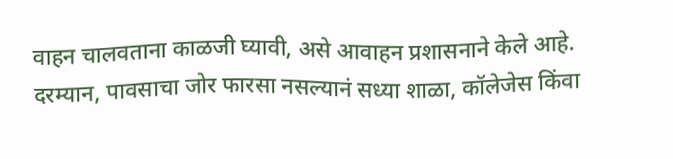वाहन चालवताना काळजी घ्यावी, असे आवाहन प्रशासनाने केले आहे. दरम्यान, पावसाचा जोर फारसा नसल्यानं सध्या शाळा, कॉलेजेस किंवा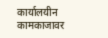कार्यालयीन कामकाजावर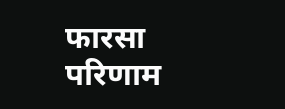फारसा परिणाम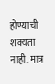होण्याची शक्यता नाही. मात्र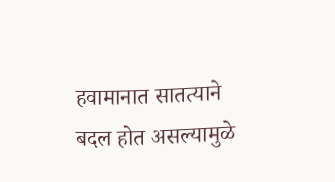हवामानात सातत्याने बदल होत असल्यामुळे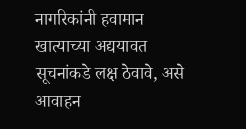नागरिकांनी हवामान खात्याच्या अद्ययावत सूचनांकडे लक्ष ठेवावे, असे आवाहन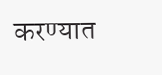करण्यात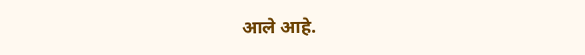आले आहे.